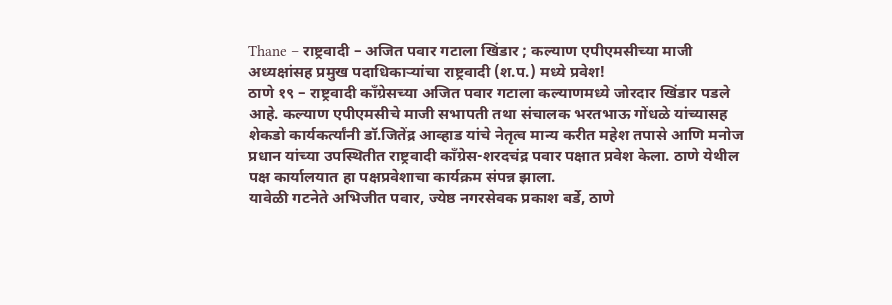Thane – राष्ट्रवादी – अजित पवार गटाला खिंडार ; कल्याण एपीएमसीच्या माजी अध्यक्षांसह प्रमुख पदाधिकाऱ्यांचा राष्ट्रवादी (श.प.) मध्ये प्रवेश!
ठाणे १९ – राष्ट्रवादी काँग्रेसच्या अजित पवार गटाला कल्याणमध्ये जोरदार खिंडार पडले आहे. कल्याण एपीएमसीचे माजी सभापती तथा संचालक भरतभाऊ गोंधळे यांच्यासह शेकडो कार्यकर्त्यांनी डॉ.जितेंद्र आव्हाड यांचे नेतृत्व मान्य करीत महेश तपासे आणि मनोज प्रधान यांच्या उपस्थितीत राष्ट्रवादी काँग्रेस-शरदचंद्र पवार पक्षात प्रवेश केला. ठाणे येथील पक्ष कार्यालयात हा पक्षप्रवेशाचा कार्यक्रम संपन्न झाला.
यावेळी गटनेते अभिजीत पवार, ज्येष्ठ नगरसेवक प्रकाश बर्डे, ठाणे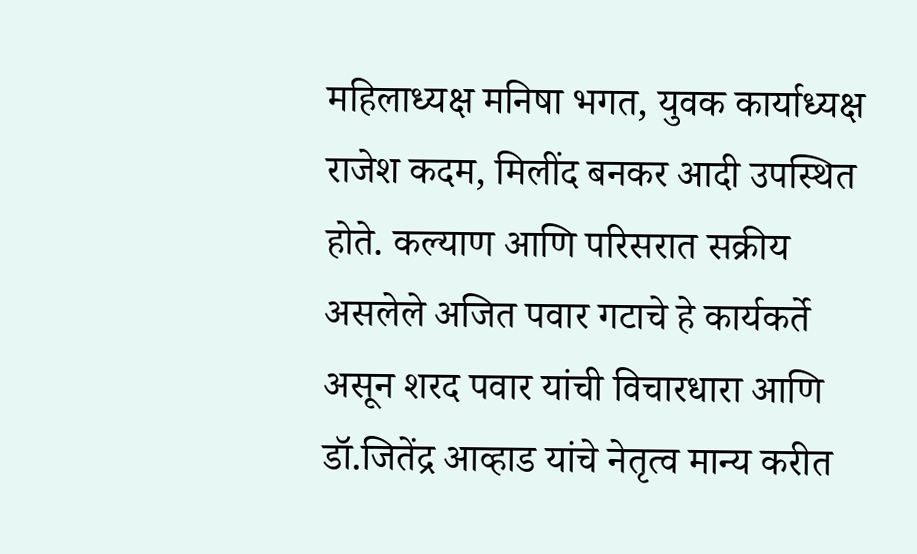महिलाध्यक्ष मनिषा भगत, युवक कार्याध्यक्ष राजेश कदम, मिलींद बनकर आदी उपस्थित होते. कल्याण आणि परिसरात सक्रीय असलेले अजित पवार गटाचे हे कार्यकर्ते असून शरद पवार यांची विचारधारा आणि डॉ.जितेंद्र आव्हाड यांचे नेतृत्व मान्य करीत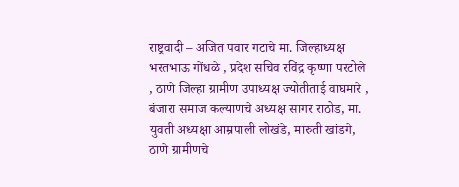राष्ट्रवादी – अजित पवार गटाचे मा. जिल्हाध्यक्ष भरतभाऊ गोंधळे , प्रदेश सचिव रविंद्र कृष्णा परटोले , ठाणे जिल्हा ग्रामीण उपाध्यक्ष ज्योतीताई वाघमारे , बंजारा समाज कल्याणचे अध्यक्ष सागर राठोड, मा. युवती अध्यक्षा आम्रपाली लोखंडे, मारुती खांडगे, ठाणे ग्रामीणचे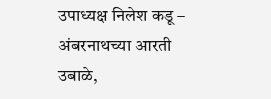उपाध्यक्ष निलेश कडू – अंबरनाथच्या आरती उबाळे,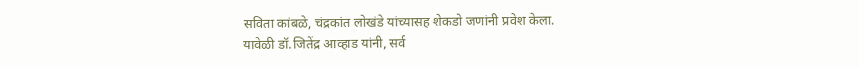सविता कांबळे, चंद्रकांत लोखंडे यांच्यासह शेकडो जणांनी प्रवेश केला.
यावेळी डॉ.जितेंद्र आव्हाड यांनी, सर्व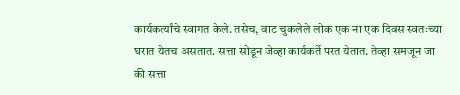कार्यकर्त्यांचे स्वागत केले. तसेच, वाट चुकलेले लोक एक ना एक दिवस स्वतःच्या घरात येतच असतात. सत्ता सोडून जेव्हा कार्यकर्ते परत येतात. तेव्हा समजून जा की सत्ता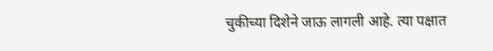चुकीच्या दिशेने जाऊ लागली आहे. त्या पक्षात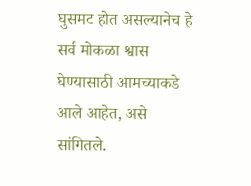घुसमट होत असल्यानेच हे सर्व मोकळा श्वास घेण्यासाठी आमच्याकडे आले आहेत, असे सांगितले.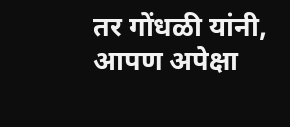तर गोंधळी यांनी, आपण अपेक्षा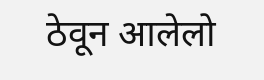ठेवून आलेलो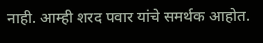नाही. आम्ही शरद पवार यांचे समर्थक आहोत.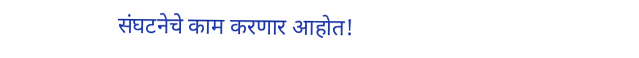संघटनेचे काम करणार आहोत!